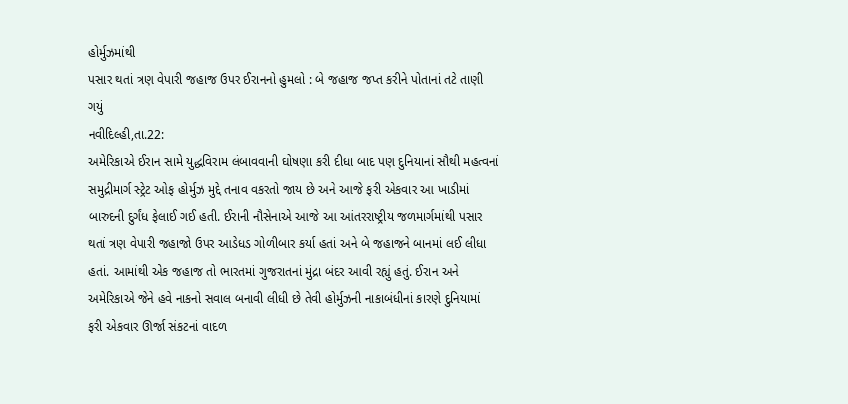હોર્મુઝમાંથી
પસાર થતાં ત્રણ વેપારી જહાજ ઉપર ઈરાનનો હુમલો : બે જહાજ જપ્ત કરીને પોતાનાં તટે તાણી
ગયું
નવીદિલ્હી,તા.22:
અમેરિકાએ ઈરાન સામે યુદ્ધવિરામ લંબાવવાની ઘોષણા કરી દીધા બાદ પણ દુનિયાનાં સૌથી મહત્વનાં
સમુદ્રીમાર્ગ સ્ટ્રેટ ઓફ હોર્મુઝ મુદ્દે તનાવ વકરતો જાય છે અને આજે ફરી એકવાર આ ખાડીમાં
બારુદની દુર્ગંધ ફેલાઈ ગઈ હતી. ઈરાની નૌસેનાએ આજે આ આંતરરાષ્ટ્રીય જળમાર્ગમાંથી પસાર
થતાં ત્રણ વેપારી જહાજો ઉપર આડેધડ ગોળીબાર કર્યા હતાં અને બે જહાજને બાનમાં લઈ લીધા
હતાં. આમાંથી એક જહાજ તો ભારતમાં ગુજરાતનાં મુંદ્રા બંદર આવી રહ્યું હતું. ઈરાન અને
અમેરિકાએ જેને હવે નાકનો સવાલ બનાવી લીધી છે તેવી હોર્મુઝની નાકાબંધીનાં કારણે દુનિયામાં
ફરી એકવાર ઊર્જા સંકટનાં વાદળ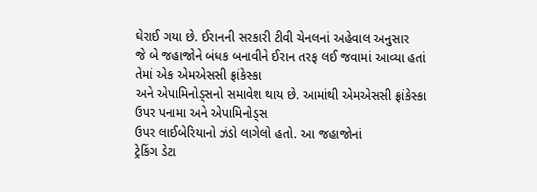ઘેરાઈ ગયા છે. ઈરાનની સરકારી ટીવી ચેનલનાં અહેવાલ અનુસાર
જે બે જહાજોને બંધક બનાવીને ઈરાન તરફ લઈ જવામાં આવ્યા હતાં તેમાં એક એમએસસી ફ્રાંકેસ્કા
અને એપામિનોડ્સનો સમાવેશ થાય છે. આમાંથી એમએસસી ફ્રાંકેસ્કા ઉપર પનામા અને એપામિનોડ્સ
ઉપર લાઈબેરિયાનો ઝંડો લાગેલો હતો. આ જહાજોનાં
ટ્રેકિંગ ડેટા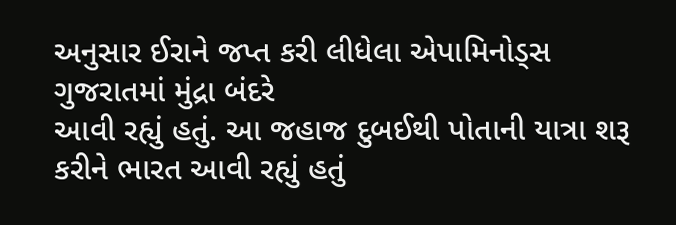અનુસાર ઈરાને જપ્ત કરી લીધેલા એપામિનોડ્સ ગુજરાતમાં મુંદ્રા બંદરે
આવી રહ્યું હતું. આ જહાજ દુબઈથી પોતાની યાત્રા શરૂ કરીને ભારત આવી રહ્યું હતું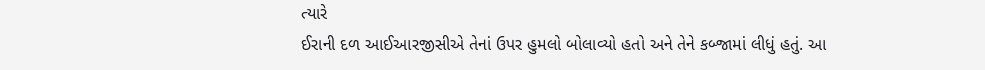ત્યારે
ઈરાની દળ આઈઆરજીસીએ તેનાં ઉપર હુમલો બોલાવ્યો હતો અને તેને કબ્જામાં લીધું હતું. આ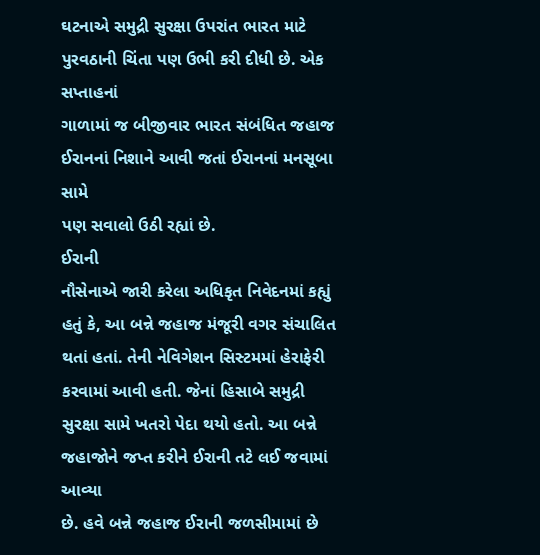ઘટનાએ સમુદ્રી સુરક્ષા ઉપરાંત ભારત માટે પુરવઠાની ચિંતા પણ ઉભી કરી દીધી છે. એક સપ્તાહનાં
ગાળામાં જ બીજીવાર ભારત સંબંધિત જહાજ ઈરાનનાં નિશાને આવી જતાં ઈરાનનાં મનસૂબા સામે
પણ સવાલો ઉઠી રહ્યાં છે.
ઈરાની
નૌસેનાએ જારી કરેલા અધિકૃત નિવેદનમાં કહ્યું હતું કે, આ બન્ને જહાજ મંજૂરી વગર સંચાલિત
થતાં હતાં. તેની નેવિગેશન સિસ્ટમમાં હેરાફેરી કરવામાં આવી હતી. જેનાં હિસાબે સમુદ્રી
સુરક્ષા સામે ખતરો પેદા થયો હતો. આ બન્ને જહાજોને જપ્ત કરીને ઈરાની તટે લઈ જવામાં આવ્યા
છે. હવે બન્ને જહાજ ઈરાની જળસીમામાં છે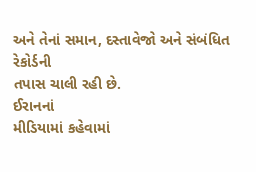અને તેનાં સમાન, દસ્તાવેજો અને સંબંધિત રેકોર્ડની
તપાસ ચાલી રહી છે.
ઈરાનનાં
મીડિયામાં કહેવામાં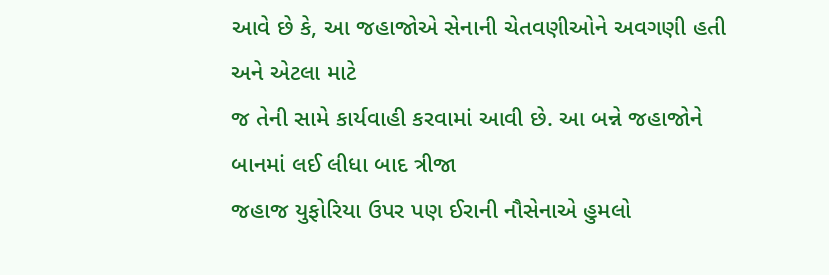આવે છે કે, આ જહાજોએ સેનાની ચેતવણીઓને અવગણી હતી અને એટલા માટે
જ તેની સામે કાર્યવાહી કરવામાં આવી છે. આ બન્ને જહાજોને બાનમાં લઈ લીધા બાદ ત્રીજા
જહાજ યુફોરિયા ઉપર પણ ઈરાની નૌસેનાએ હુમલો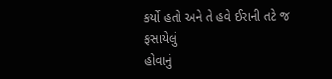કર્યો હતો અને તે હવે ઈરાની તટે જ ફસાયેલું
હોવાનું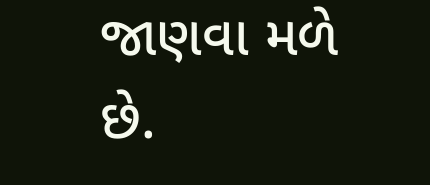જાણવા મળે છે.